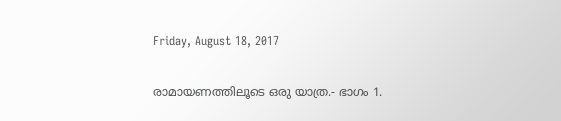Friday, August 18, 2017

രാമായണത്തിലൂടെ ഒരു യാത്ര.- ഭാഗം 1.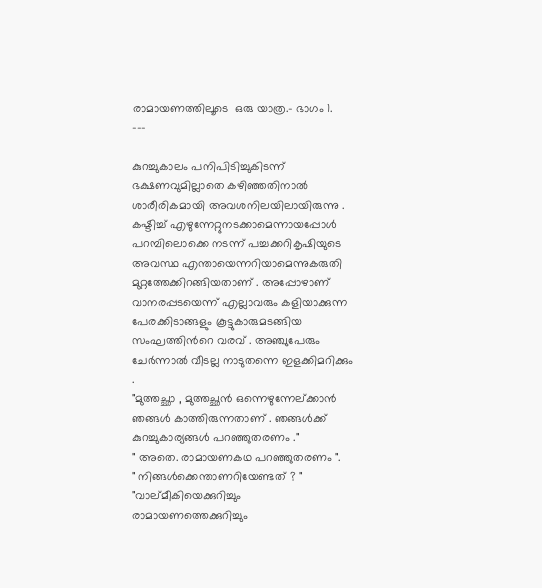രാമായണത്തിലൂടെ  ഒരു യാത്ര.- ഭാഗം 1.
---

കുറച്ചുകാലം പനിപിടിച്ചുകിടന്ന് ഭക്ഷണവുമില്ലാതെ കഴിഞ്ഞതിനാല്‍ ശാരീരികമായി അവശനിലയിലായിരുന്നു . കഷ്ടിച്ച് എഴുന്നേറ്റുനടക്കാമെന്നായപ്പോള്‍ പറമ്പിലൊക്കെ നടന്ന് പച്ചക്കറികൃഷിയുടെ അവസ്ഥ എന്തായെന്നറിയാമെന്നുകരുതി മുറ്റത്തേക്കിറങ്ങിയതാണ് . അപ്പോഴാണ് വാനരപ്പടയെന്ന് എല്ലാവരും കളിയാക്കുന്ന പേരക്കിടാങ്ങളും കൂട്ടുകാരുമടങ്ങിയ സംഘത്തിന്‍റെ വരവ് . അഞ്ചുപേരും ചേര്‍ന്നാല്‍ വീടല്ല നാടുതന്നെ ഇളക്കിമറിക്കും .
"മുത്തച്ഛാ , മുത്തച്ഛന്‍ ഒന്നെഴുന്നേല്ക്കാന്‍ ഞങ്ങള്‍ കാത്തിരുന്നതാണ് . ഞങ്ങള്‍ക്ക് കുറച്ചുകാര്യങ്ങള്‍ പറഞ്ഞുതരണം ."
" അതെ. രാമായണകഥ പറഞ്ഞുതരണം ".
" നിങ്ങള്‍ക്കെന്താണറിയേണ്ടത് ? "
"വാല്മീകിയെക്കുറിച്ചും രാമായണത്തെക്കുറിച്ചും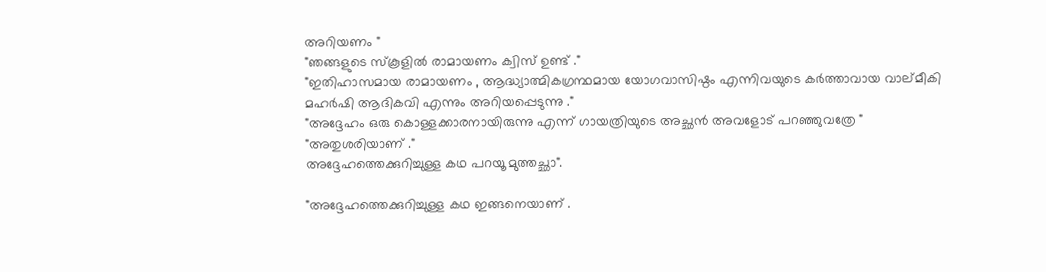അറിയണം "
"ഞങ്ങളുടെ സ്കൂളില്‍ രാമായണം ക്വിസ് ഉണ്ട് ."
"ഇതിഹാസമായ രാമായണം , ആദ്ധ്യാത്മികഗ്രന്ഥമായ യോഗവാസിഷ്ഠം എന്നിവയുടെ കര്‍ത്താവായ വാല്മീകി മഹര്‍ഷി ആദികവി എന്നും അറിയപ്പെടുന്നു ."
"അദ്ദേഹം ഒരു കൊള്ളക്കാരനായിരുന്നു എന്ന് ഗായത്രിയുടെ അച്ഛന്‍ അവളോട് പറഞ്ഞുവത്രേ "
"അതുശരിയാണ് ."
അദ്ദേഹത്തെക്കുറിച്ചുള്ള കഥ പറയൂ മുത്തച്ഛാ".

"അദ്ദേഹത്തെക്കുറിച്ചുള്ള കഥ ഇങ്ങനെയാണ് .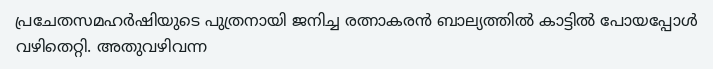പ്രചേതസമഹര്‍ഷിയുടെ പുത്രനായി ജനിച്ച രത്നാകരന്‍ ബാല്യത്തില്‍ കാട്ടില്‍ പോയപ്പോള്‍ വഴിതെറ്റി. അതുവഴിവന്ന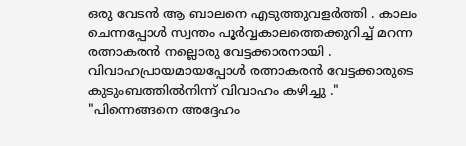ഒരു വേടന്‍ ആ ബാലനെ എടുത്തുവളര്‍ത്തി . കാലം ചെന്നപ്പോള്‍ സ്വന്തം പൂര്‍വ്വകാലത്തെക്കുറിച്ച് മറന്ന രത്നാകരന്‍ നല്ലൊരു വേട്ടക്കാരനായി . വിവാഹപ്രായമായപ്പോള്‍ രത്നാകരന്‍ വേട്ടക്കാരുടെ കുടുംബത്തില്‍നിന്ന് വിവാഹം കഴിച്ചു ."
"പിന്നെങ്ങനെ അദ്ദേഹം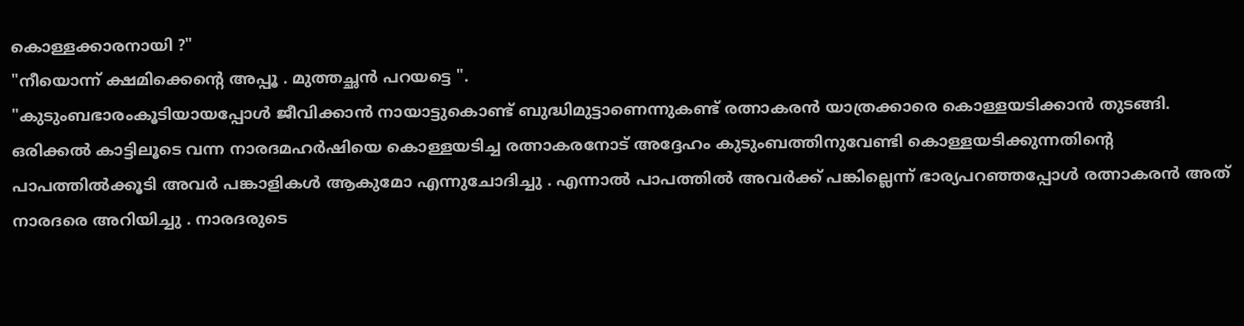കൊള്ളക്കാരനായി ?"
"നീയൊന്ന് ക്ഷമിക്കെന്‍റെ അപ്പൂ . മുത്തച്ഛന്‍ പറയട്ടെ ".
"കുടുംബഭാരംകൂടിയായപ്പോള്‍ ജീവിക്കാന്‍ നായാട്ടുകൊണ്ട് ബുദ്ധിമുട്ടാണെന്നുകണ്ട് രത്നാകരന്‍ യാത്രക്കാരെ കൊള്ളയടിക്കാന്‍ തുടങ്ങി. ഒരിക്കല്‍ കാട്ടിലൂടെ വന്ന നാരദമഹര്‍ഷിയെ കൊള്ളയടിച്ച രത്നാകരനോട് അദ്ദേഹം കുടുംബത്തിനുവേണ്ടി കൊള്ളയടിക്കുന്നതിന്‍റെ പാപത്തില്‍ക്കൂടി അവര്‍ പങ്കാളികള്‍ ആകുമോ എന്നുചോദിച്ചു . എന്നാല്‍ പാപത്തില്‍ അവര്‍ക്ക് പങ്കില്ലെന്ന് ഭാര്യപറഞ്ഞപ്പോള്‍ രത്നാകരന്‍ അത് നാരദരെ അറിയിച്ചു . നാരദരുടെ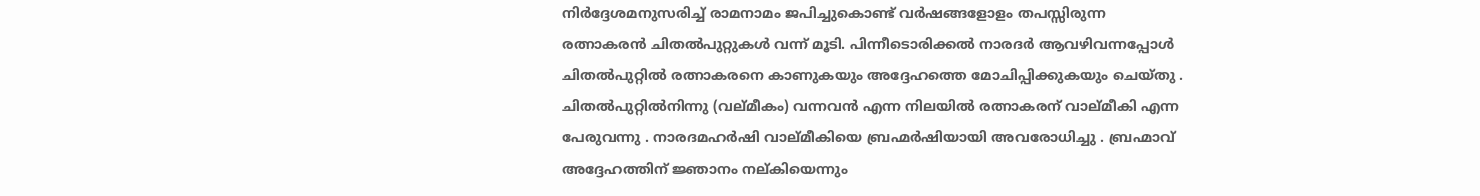നിര്‍ദ്ദേശമനുസരിച്ച് രാമനാമം ജപിച്ചുകൊണ്ട്‌ വര്‍ഷങ്ങളോളം തപസ്സിരുന്ന രത്നാകരന്‍ ചിതല്‍പുറ്റുകള്‍ വന്ന് മൂടി. പിന്നീടൊരിക്കല്‍ നാരദര്‍ ആവഴിവന്നപ്പോള്‍ ചിതല്‍പുറ്റില്‍ രത്നാകരനെ കാണുകയും അദ്ദേഹത്തെ മോചിപ്പിക്കുകയും ചെയ്തു . ചിതല്‍പുറ്റില്‍നിന്നു (വല്മീകം) വന്നവന്‍ എന്ന നിലയില്‍ രത്നാകരന് വാല്മീകി എന്ന പേരുവന്നു . നാരദമഹര്‍ഷി വാല്മീകിയെ ബ്രഹ്മര്‍ഷിയായി അവരോധിച്ചു . ബ്രഹ്മാവ്‌ അദ്ദേഹത്തിന് ജ്ഞാനം നല്കിയെന്നും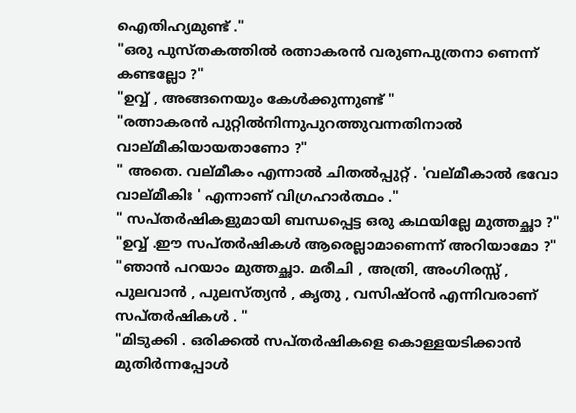ഐതിഹ്യമുണ്ട് ."
"ഒരു പുസ്തകത്തില്‍ രത്നാകരന്‍ വരുണപുത്രനാ ണെന്ന് കണ്ടല്ലോ ?"
"ഉവ്വ് , അങ്ങനെയും കേള്‍ക്കുന്നുണ്ട് "
"രത്നാകരന്‍ പുറ്റില്‍നിന്നുപുറത്തുവന്നതിനാല്‍ വാല്മീകിയായതാണോ ?"
" അതെ. വല്മീകം എന്നാല്‍ ചിതല്‍പ്പുറ്റ് . 'വല്മീകാല്‍ ഭവോ വാല്മീകിഃ ' എന്നാണ് വിഗ്രഹാര്‍ത്ഥം ."
" സപ്തര്‍ഷികളുമായി ബന്ധപ്പെട്ട ഒരു കഥയില്ലേ മുത്തച്ഛാ ?"
"ഉവ്വ് .ഈ സപ്തര്‍ഷികള്‍ ആരെല്ലാമാണെന്ന് അറിയാമോ ?"
"ഞാന്‍ പറയാം മുത്തച്ഛാ. മരീചി , അത്രി, അംഗിരസ്സ് , പുലവാന്‍ , പുലസ്ത്യന്‍ , കൃതു , വസിഷ്ഠന്‍ എന്നിവരാണ് സപ്തര്‍ഷികള്‍ . "
"മിടുക്കി . ഒരിക്കല്‍ സപ്തര്‍ഷികളെ കൊള്ളയടിക്കാന്‍ മുതിര്‍ന്നപ്പോള്‍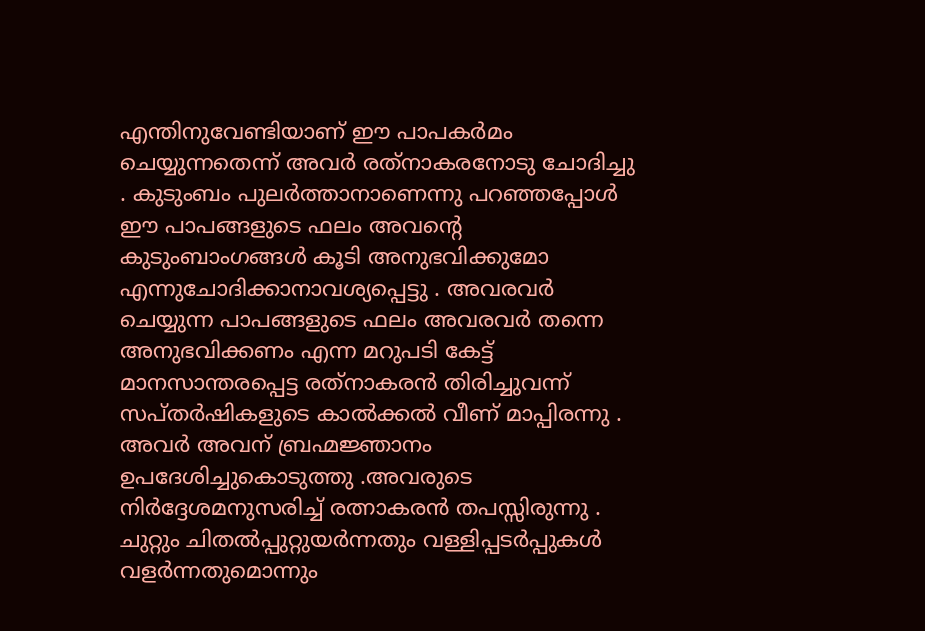എന്തിനുവേണ്ടിയാണ് ഈ പാപകര്‍മം ചെയ്യുന്നതെന്ന് അവര്‍ രത്‌നാകരനോടു ചോദിച്ചു . കുടുംബം പുലര്‍ത്താനാണെന്നു പറഞ്ഞപ്പോള്‍ ഈ പാപങ്ങളുടെ ഫലം അവന്‍റെ കുടുംബാംഗങ്ങള്‍ കൂടി അനുഭവിക്കുമോ എന്നുചോദിക്കാനാവശ്യപ്പെട്ടു . അവരവര്‍ ചെയ്യുന്ന പാപങ്ങളുടെ ഫലം അവരവര്‍ തന്നെ അനുഭവിക്കണം എന്ന മറുപടി കേട്ട് മാനസാന്തരപ്പെട്ട രത്‌നാകരന്‍ തിരിച്ചുവന്ന് സപ്തര്‍ഷികളുടെ കാല്‍ക്കല്‍ വീണ് മാപ്പിരന്നു . അവര്‍ അവന് ബ്രഹ്മജ്ഞാനം ഉപദേശിച്ചുകൊടുത്തു .അവരുടെ നിര്‍ദ്ദേശമനുസരിച്ച് രത്നാകരന്‍ തപസ്സിരുന്നു . ചുറ്റും ചിതല്‍പ്പുറ്റുയര്‍ന്നതും വള്ളിപ്പടര്‍പ്പുകള്‍ വളര്‍ന്നതുമൊന്നും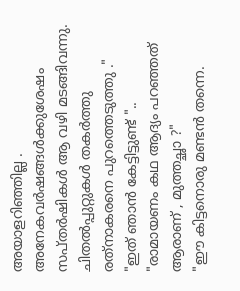അയാളറിഞ്ഞില്ല . അനേകവര്‍ഷങ്ങള്‍ക്കുശേഷം സപ്തര്‍ഷികള്‍ ആ വഴി മടങ്ങിവന്നു. ചിതല്‍പ്പുറ്റുകള്‍ തകര്‍ത്തു രത്‌നാകരനെ പുറത്തെടുത്തു ."
"ഇത് ഞാന്‍ കേട്ടിട്ടുണ്ട് "..
"രാമായണം കഥ ആദ്യം പറഞ്ഞത് ആരാണ് , മുത്തച്ഛാ ?"
"ഈ കിട്ടനൊരു മണ്ടന്‍ തന്നെ.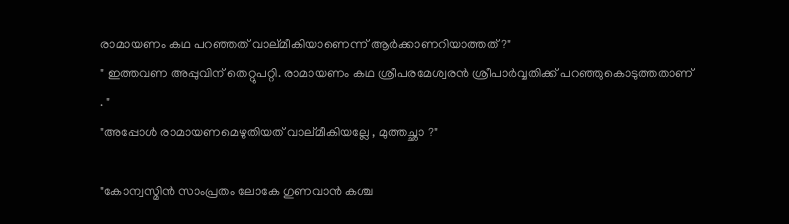രാമായണം കഥ പറഞ്ഞത് വാല്മീകിയാണെന്ന് ആര്‍ക്കാണറിയാത്തത് ?"
" ഇത്തവണ അപ്പുവിന് തെറ്റുപറ്റി. രാമായണം കഥ ശ്രീപരമേശ്വരന്‍ ശ്രീപാര്‍വ്വതിക്ക് പറഞ്ഞുകൊടുത്തതാണ് . "
"അപ്പോള്‍ രാമായണമെഴുതിയത് വാല്മീകിയല്ലേ , മുത്തച്ഛാ ?"

"കോന്വസ്മിന്‍ സാംപ്രതം ലോകേ ഗുണവാന്‍ കശ്ച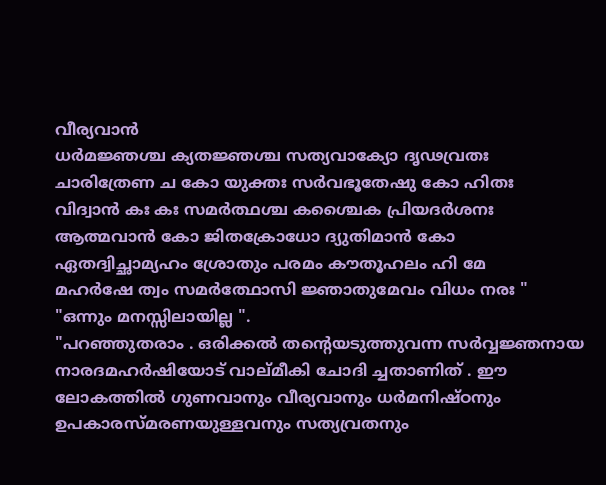വീര്യവാന്‍
ധര്‍മജ്ഞശ്ച ക്യതജ്ഞശ്ച സത്യവാക്യോ ദൃഢവ്രതഃ
ചാരിത്രേണ ച കോ യുക്തഃ സര്‍വഭൂതേഷു കോ ഹിതഃ
വിദ്വാന്‍ കഃ കഃ സമര്‍ത്ഥശ്ച കശ്ചൈക പ്രിയദര്‍ശനഃ
ആത്മവാന്‍ കോ ജിതക്രോധോ ദ്യുതിമാന്‍ കോ
ഏതദ്വിച്ഛാമ്യഹം ശ്രോതും പരമം കൗതൂഹലം ഹി മേ
മഹര്‍ഷേ ത്വം സമര്‍ത്ഥോസി ജ്ഞാതുമേവം വിധം നരഃ "
"ഒന്നും മനസ്സിലായില്ല ".
"പറഞ്ഞുതരാം . ഒരിക്കല്‍ തന്‍റെയടുത്തുവന്ന സര്‍വ്വജ്ഞനായ നാരദമഹര്‍ഷിയോട് വാല്മീകി ചോദി ച്ചതാണിത് . ഈ ലോകത്തില്‍ ഗുണവാനും വീര്യവാനും ധര്‍മനിഷ്ഠനും ഉപകാരസ്മരണയുള്ളവനും സത്യവ്രതനും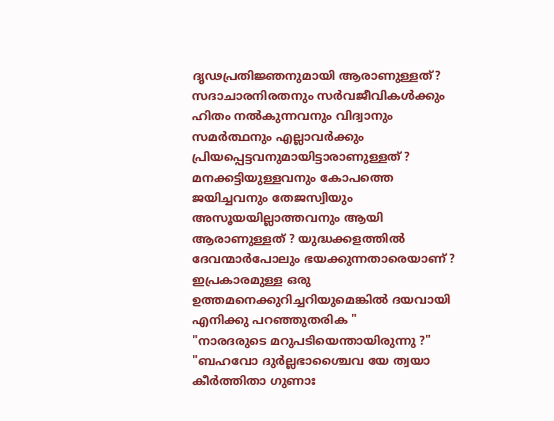ദൃഢപ്രതിജ്ഞനുമായി ആരാണുള്ളത്? സദാചാരനിരതനും സര്‍വജീവികള്‍ക്കും ഹിതം നല്‍കുന്നവനും വിദ്വാനും സമര്‍ത്ഥനും എല്ലാവര്‍ക്കും പ്രിയപ്പെട്ടവനുമായിട്ടാരാണുള്ളത് ? മനക്കട്ടിയുള്ളവനും കോപത്തെ ജയിച്ചവനും തേജസ്വിയും അസൂയയില്ലാത്തവനും ആയി ആരാണുള്ളത് ? യുദ്ധക്കളത്തില്‍ ദേവന്മാര്‍പോലും ഭയക്കുന്നതാരെയാണ് ? ഇപ്രകാരമുള്ള ഒരു ഉത്തമനെക്കുറിച്ചറിയുമെങ്കില്‍ ദയവായി എനിക്കു പറഞ്ഞുതരിക "
"നാരദരുടെ മറുപടിയെന്തായിരുന്നു ?"
"ബഹവോ ദുര്‍ല്ലഭാശ്ചൈവ യേ ത്വയാ കീര്‍ത്തിതാ ഗുണാഃ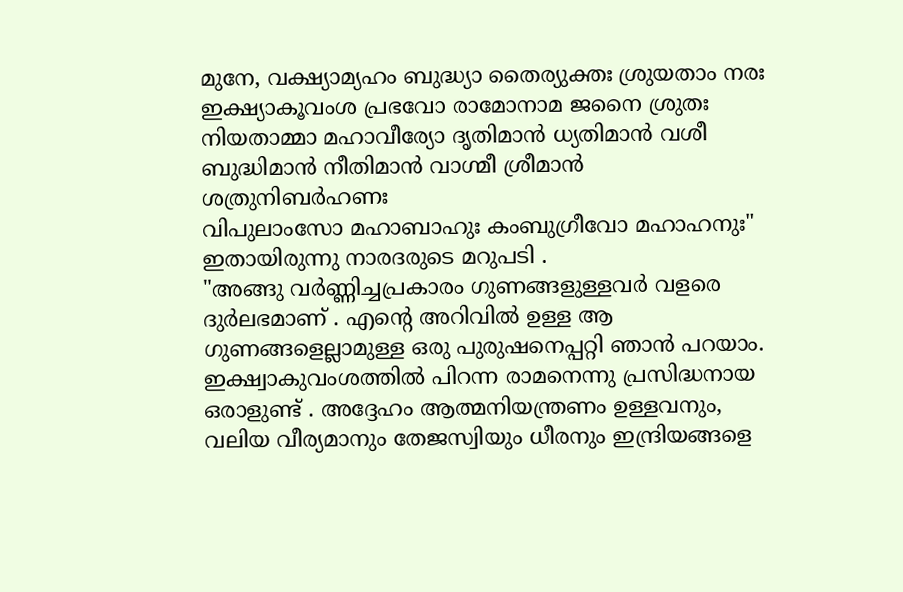മുനേ, വക്ഷ്യാമ്യഹം ബുദ്ധ്യാ തൈര്യുക്തഃ ശ്രുയതാം നരഃ
ഇക്ഷ്യാകൂവംശ പ്രഭവോ രാമോനാമ ജനൈ ശ്രുതഃ
നിയതാമ്മാ മഹാവീര്യോ ദൃതിമാന്‍ ധ്യതിമാന്‍ വശീ
ബുദ്ധിമാന്‍ നീതിമാന്‍ വാഗ്മീ ശ്രീമാന്‍ ശത്രുനിബര്‍ഹണഃ
വിപുലാംസോ മഹാബാഹുഃ കംബുഗ്രീവോ മഹാഹനുഃ"
ഇതായിരുന്നു നാരദരുടെ മറുപടി .
"അങ്ങു വര്‍ണ്ണിച്ചപ്രകാരം ഗുണങ്ങളുള്ളവര്‍ വളരെ ദുര്‍ലഭമാണ് . എന്‍റെ അറിവില്‍ ഉള്ള ആ ഗുണങ്ങളെല്ലാമുള്ള ഒരു പുരുഷനെപ്പറ്റി ഞാന്‍ പറയാം. ഇക്ഷ്വാകുവംശത്തില്‍ പിറന്ന രാമനെന്നു പ്രസിദ്ധനായ ഒരാളുണ്ട് . അദ്ദേഹം ആത്മനിയന്ത്രണം ഉള്ളവനും, വലിയ വീര്യമാനും തേജസ്വിയും ധീരനും ഇന്ദ്രിയങ്ങളെ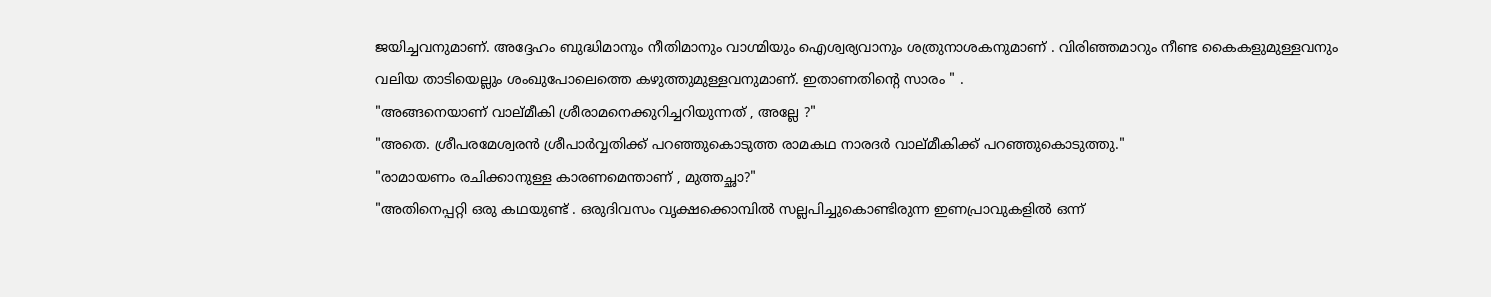ജയിച്ചവനുമാണ്. അദ്ദേഹം ബുദ്ധിമാനും നീതിമാനും വാഗ്മിയും ഐശ്വര്യവാനും ശത്രുനാശകനുമാണ് . വിരിഞ്ഞമാറും നീണ്ട കൈകളുമുള്ളവനും വലിയ താടിയെല്ലും ശംഖുപോലെത്തെ കഴുത്തുമുള്ളവനുമാണ്. ഇതാണതിന്‍റെ സാരം " .
"അങ്ങനെയാണ് വാല്മീകി ശ്രീരാമനെക്കുറിച്ചറിയുന്നത് , അല്ലേ ?"
"അതെ. ശ്രീപരമേശ്വരന്‍ ശ്രീപാര്‍വ്വതിക്ക് പറഞ്ഞുകൊടുത്ത രാമകഥ നാരദര്‍ വാല്മീകിക്ക് പറഞ്ഞുകൊടുത്തു."
"രാമായണം രചിക്കാനുള്ള കാരണമെന്താണ് , മുത്തച്ഛാ?"
"അതിനെപ്പറ്റി ഒരു കഥയുണ്ട് . ഒരുദിവസം വൃക്ഷക്കൊമ്പില്‍ സല്ലപിച്ചുകൊണ്ടിരുന്ന ഇണപ്രാവുകളില്‍ ഒന്ന്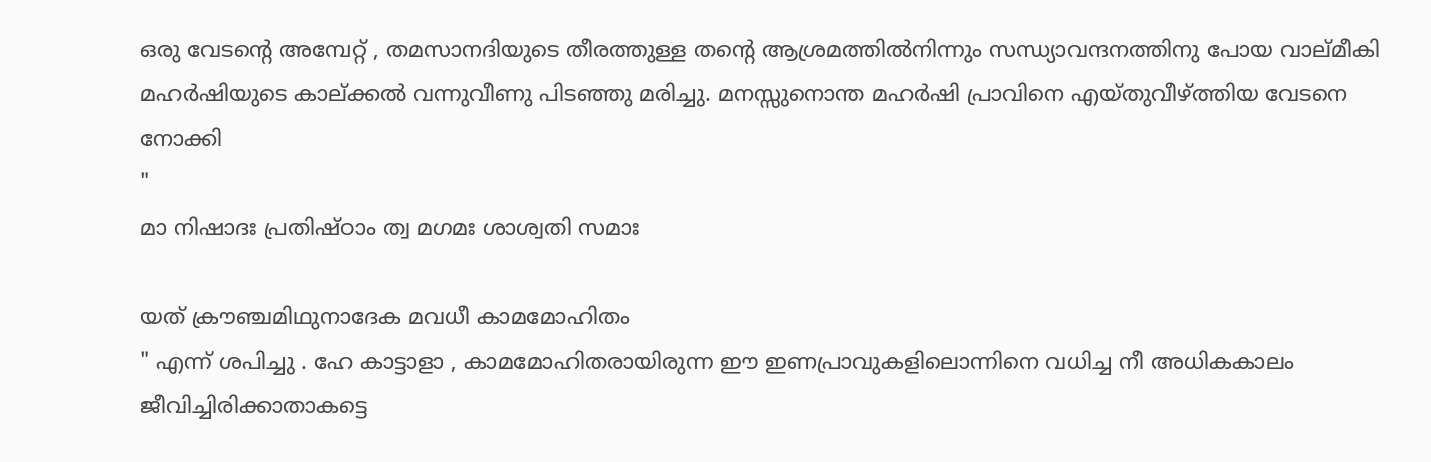ഒരു വേടന്റെ അമ്പേറ്റ് , തമസാനദിയുടെ തീരത്തുള്ള തന്റെ ആശ്രമത്തില്‍നിന്നും സന്ധ്യാവന്ദനത്തിനു പോയ വാല്മീകി മഹര്‍ഷിയുടെ കാല്ക്കല്‍ വന്നുവീണു പിടഞ്ഞു മരിച്ചു. മനസ്സുനൊന്ത മഹര്‍ഷി പ്രാവിനെ എയ്തുവീഴ്ത്തിയ വേടനെ നോക്കി
"
മാ നിഷാദഃ പ്രതിഷ്ഠാം ത്വ മഗമഃ ശാശ്വതി സമാഃ

യത് ക്രൗഞ്ചമിഥുനാദേക മവധീ കാമമോഹിതം
" എന്ന് ശപിച്ചു . ഹേ കാട്ടാളാ , കാമമോഹിതരായിരുന്ന ഈ ഇണപ്രാവുകളിലൊന്നിനെ വധിച്ച നീ അധികകാലം ജീവിച്ചിരിക്കാതാകട്ടെ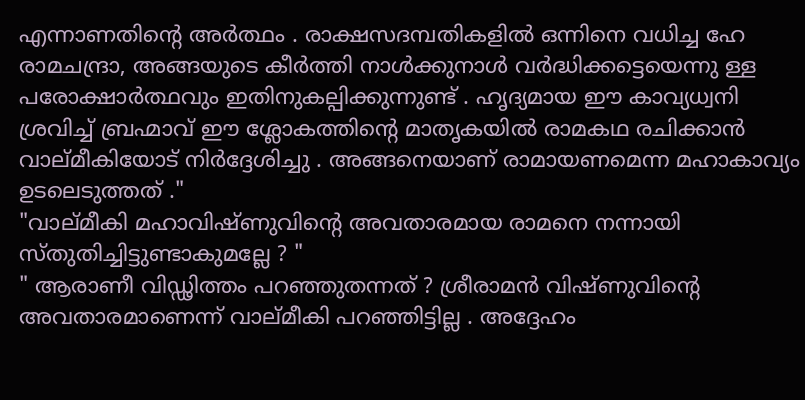എന്നാണതിന്‍റെ അര്‍ത്ഥം . രാക്ഷസദമ്പതികളില്‍ ഒന്നിനെ വധിച്ച ഹേ രാമചന്ദ്രാ, അങ്ങയുടെ കീര്‍ത്തി നാള്‍ക്കുനാള്‍ വര്‍ദ്ധിക്കട്ടെയെന്നു ള്ള പരോക്ഷാര്‍ത്ഥവും ഇതിനുകല്പിക്കുന്നുണ്ട് . ഹൃദ്യമായ ഈ കാവ്യധ്വനി ശ്രവിച്ച് ബ്രഹ്മാവ് ഈ ശ്ലോകത്തിന്റെ മാതൃകയില്‍ രാമകഥ രചിക്കാന്‍ വാല്മീകിയോട് നിര്‍ദ്ദേശിച്ചു . അങ്ങനെയാണ് രാമായണമെന്ന മഹാകാവ്യം ഉടലെടുത്തത് ."
"വാല്മീകി മഹാവിഷ്ണുവിന്‍റെ അവതാരമായ രാമനെ നന്നായി സ്തുതിച്ചിട്ടുണ്ടാകുമല്ലേ ? "
" ആരാണീ വിഡ്ഢിത്തം പറഞ്ഞുതന്നത് ? ശ്രീരാമന്‍ വിഷ്ണുവിന്റെ അവതാരമാണെന്ന്‌ വാല്മീകി പറഞ്ഞിട്ടില്ല . അദ്ദേഹം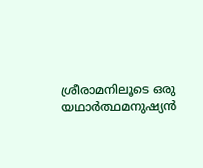ശ്രീരാമനിലൂടെ ഒരു യഥാര്‍ത്ഥമനുഷ്യന്‍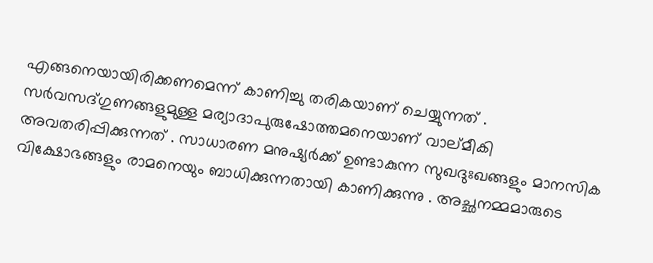എങ്ങനെയായിരിക്കണമെന്ന്‌ കാണിച്ചു തരികയാണ്‌ ചെയ്യുന്നത് . സര്‍വസദ്ഗുണങ്ങളുമുള്ള മര്യാദാപുരുഷോത്തമനെയാണ്‌ വാല്മീകി അവതരിപ്പിക്കുന്നത്‌ . സാധാരണ മനുഷ്യര്‍ക്ക്‌ ഉണ്ടാകുന്ന സുഖദുഃഖങ്ങളും മാനസിക വിക്ഷോഭങ്ങളും രാമനെയും ബാധിക്കുന്നതായി കാണിക്കുന്നു . അച്ഛനമ്മമാരുടെ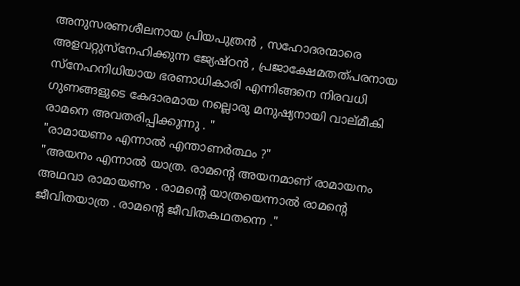അനുസരണശീലനായ പ്രിയപുത്രന്‍ , സഹോദരന്മാരെ അളവറ്റുസ്നേഹിക്കുന്ന ജ്യേഷ്ഠന്‍ , പ്രജാക്ഷേമതത്പരനായ സ്നേഹനിധിയായ ഭരണാധികാരി എന്നിങ്ങനെ നിരവധി ഗുണങ്ങളുടെ കേദാരമായ നല്ലൊരു മനുഷ്യനായി വാല്മീകി രാമനെ അവതരിപ്പിക്കുന്നു . "
"രാമായണം എന്നാല്‍ എന്താണര്‍ത്ഥം ?"
"അയനം എന്നാല്‍ യാത്ര. രാമന്‍റെ അയനമാണ് രാമായനം അഥവാ രാമായണം . രാമന്‍റെ യാത്രയെന്നാല്‍ രാമന്‍റെ ജീവിതയാത്ര . രാമന്‍റെ ജീവിതകഥതന്നെ ."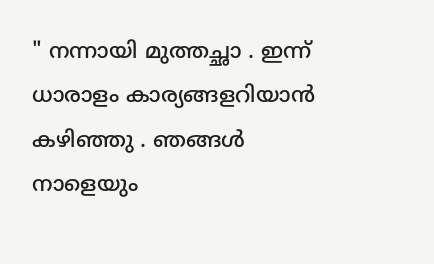" നന്നായി മുത്തച്ഛാ . ഇന്ന് ധാരാളം കാര്യങ്ങളറിയാന്‍ കഴിഞ്ഞു . ഞങ്ങള്‍ നാളെയും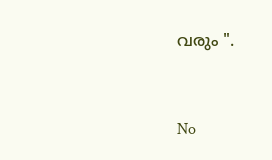വരും ".


No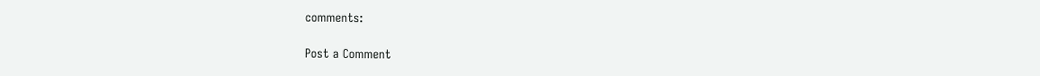comments:

Post a Comment